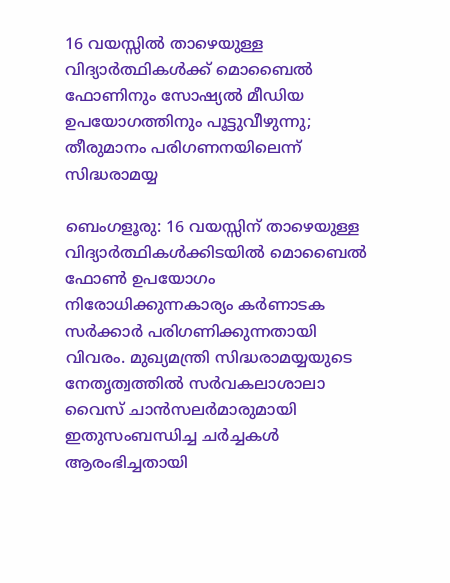16 വയസ്സില്‍ താഴെയുള്ള വിദ്യാര്‍ത്ഥികള്‍ക്ക് മൊബൈല്‍ ഫോണിനും സോഷ്യല്‍ മീഡിയ ഉപയോഗത്തിനും പൂട്ടുവീഴുന്നു; തീരുമാനം പരിഗണനയിലെന്ന് സിദ്ധരാമയ്യ

ബെംഗളൂരു: 16 വയസ്സിന് താഴെയുള്ള വിദ്യാര്‍ത്ഥികള്‍ക്കിടയില്‍ മൊബൈല്‍ ഫോണ്‍ ഉപയോഗം നിരോധിക്കുന്നകാര്യം കര്‍ണാടക സര്‍ക്കാര്‍ പരിഗണിക്കുന്നതായി വിവരം. മുഖ്യമന്ത്രി സിദ്ധരാമയ്യയുടെ നേതൃത്വത്തില്‍ സര്‍വകലാശാലാ വൈസ് ചാന്‍സലര്‍മാരുമായി ഇതുസംബന്ധിച്ച ചര്‍ച്ചകള്‍ ആരംഭിച്ചതായി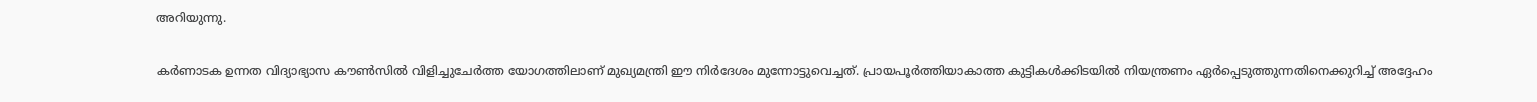അറിയുന്നു.

കര്‍ണാടക ഉന്നത വിദ്യാഭ്യാസ കൗണ്‍സില്‍ വിളിച്ചുചേര്‍ത്ത യോഗത്തിലാണ് മുഖ്യമന്ത്രി ഈ നിര്‍ദേശം മുന്നോട്ടുവെച്ചത്. പ്രായപൂര്‍ത്തിയാകാത്ത കുട്ടികള്‍ക്കിടയില്‍ നിയന്ത്രണം ഏര്‍പ്പെടുത്തുന്നതിനെക്കുറിച്ച് അദ്ദേഹം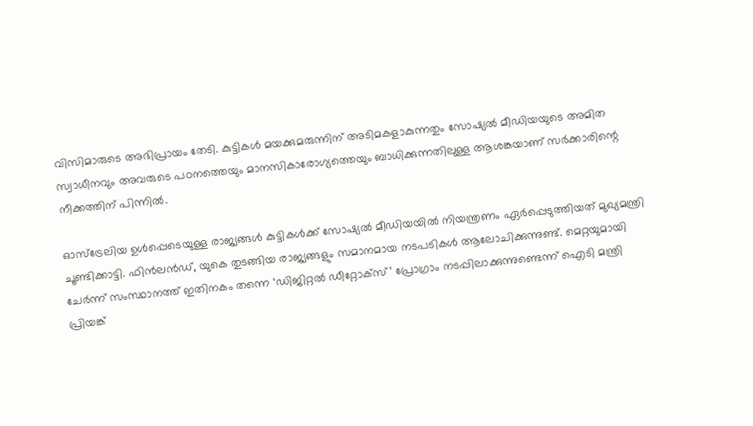വിസിമാരുടെ അഭിപ്രായം തേടി. കുട്ടികള്‍ മയക്കുമരുന്നിന് അടിമകളാകുന്നതും സോഷ്യല്‍ മീഡിയയുടെ അമിത സ്വാധീനവും അവരുടെ പഠനത്തെയും മാനസികാരോഗ്യത്തെയും ബാധിക്കുന്നതിലുള്ള ആശങ്കയാണ് സര്‍ക്കാരിന്റെ നീക്കത്തിന് പിന്നില്‍.

ഓസ്ട്രേലിയ ഉള്‍പ്പെടെയുള്ള രാജ്യങ്ങള്‍ കുട്ടികള്‍ക്ക് സോഷ്യല്‍ മീഡിയയില്‍ നിയന്ത്രണം ഏര്‍പ്പെടുത്തിയത് മുഖ്യമന്ത്രി ചൂണ്ടിക്കാട്ടി. ഫിന്‍ലന്‍ഡ്, യുകെ തുടങ്ങിയ രാജ്യങ്ങളും സമാനമായ നടപടികള്‍ ആലോചിക്കുന്നുണ്ട്. മെറ്റയുമായി ചേര്‍ന്ന് സംസ്ഥാനത്ത് ഇതിനകം തന്നെ ‘ഡിജിറ്റല്‍ ഡീറ്റോക്‌സ്’ പ്രോഗ്രാം നടപ്പിലാക്കുന്നുണ്ടെന്ന് ഐടി മന്ത്രി പ്രിയങ്ക്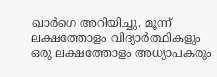ഖാര്‍ഗെ അറിയിച്ചു. മൂന്ന് ലക്ഷത്തോളം വിദ്യാര്‍ത്ഥികളും ഒരു ലക്ഷത്തോളം അധ്യാപകരും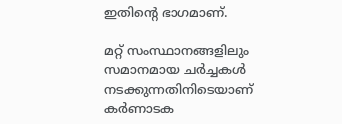ഇതിന്റെ ഭാഗമാണ്.

മറ്റ് സംസ്ഥാനങ്ങളിലും സമാനമായ ചര്‍ച്ചകള്‍ നടക്കുന്നതിനിടെയാണ് കര്‍ണാടക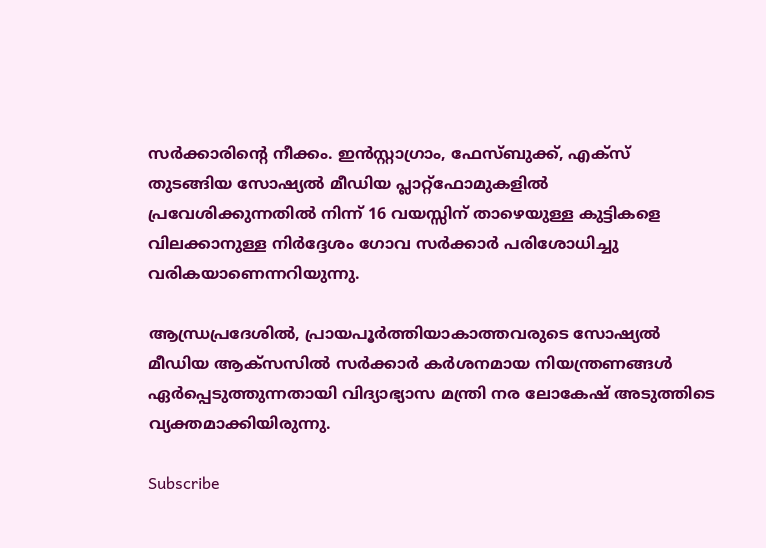സര്‍ക്കാരിന്റെ നീക്കം. ഇന്‍സ്റ്റാഗ്രാം, ഫേസ്ബുക്ക്, എക്സ് തുടങ്ങിയ സോഷ്യല്‍ മീഡിയ പ്ലാറ്റ്ഫോമുകളില്‍ പ്രവേശിക്കുന്നതില്‍ നിന്ന് 16 വയസ്സിന് താഴെയുള്ള കുട്ടികളെ വിലക്കാനുള്ള നിര്‍ദ്ദേശം ഗോവ സര്‍ക്കാര്‍ പരിശോധിച്ചു വരികയാണെന്നറിയുന്നു.

ആന്ധ്രപ്രദേശില്‍, പ്രായപൂര്‍ത്തിയാകാത്തവരുടെ സോഷ്യല്‍ മീഡിയ ആക്സസില്‍ സര്‍ക്കാര്‍ കര്‍ശനമായ നിയന്ത്രണങ്ങള്‍ ഏര്‍പ്പെടുത്തുന്നതായി വിദ്യാഭ്യാസ മന്ത്രി നര ലോകേഷ് അടുത്തിടെ വ്യക്തമാക്കിയിരുന്നു.

Subscribe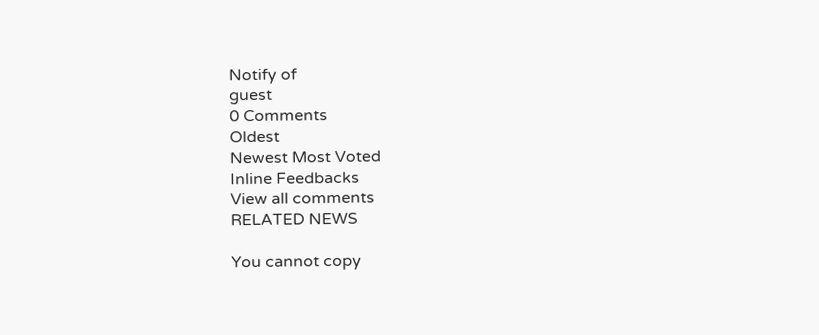Notify of
guest
0 Comments
Oldest
Newest Most Voted
Inline Feedbacks
View all comments
RELATED NEWS

You cannot copy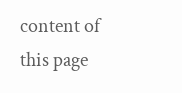content of this page